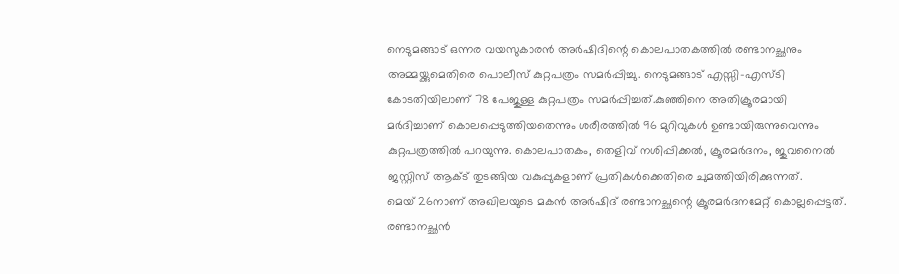നെടുമങ്ങാട് ഒന്നര വയസുകാരൻ അർഷിദിന്റെ കൊലപാതകത്തിൽ രണ്ടാനച്ഛനും അമ്മയ്ക്കുമെതിരെ പൊലീസ് കുറ്റപത്രം സമർപ്പിച്ചു. നെടുമങ്ങാട് എസ്സി–എസ്ടി കോടതിയിലാണ് 78 പേജുള്ള കുറ്റപത്രം സമർപ്പിച്ചത്.കുഞ്ഞിനെ അതിക്രൂരമായി മർദിച്ചാണ് കൊലപ്പെടുത്തിയതെന്നും ശരീരത്തിൽ 96 മുറിവുകൾ ഉണ്ടായിരുന്നുവെന്നും കുറ്റപത്രത്തിൽ പറയുന്നു. കൊലപാതകം, തെളിവ് നശിപ്പിക്കൽ, ക്രൂരമർദനം, ജുവനൈൽ ജസ്റ്റിസ് ആക്ട് തുടങ്ങിയ വകുപ്പുകളാണ് പ്രതികൾക്കെതിരെ ചുമത്തിയിരിക്കുന്നത്.
മെയ് 26നാണ് അഖിലയുടെ മകൻ അർഷിദ് രണ്ടാനച്ഛന്റെ ക്രൂരമർദനമേറ്റ് കൊല്ലപ്പെട്ടത്. രണ്ടാനച്ഛൻ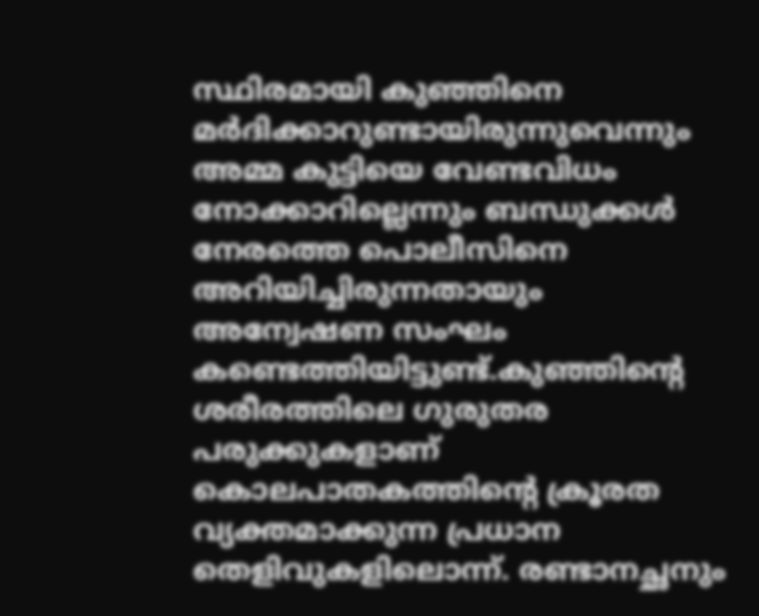സ്ഥിരമായി കുഞ്ഞിനെ മർദിക്കാറുണ്ടായിരുന്നുവെന്നും അമ്മ കുട്ടിയെ വേണ്ടവിധം നോക്കാറില്ലെന്നും ബന്ധുക്കൾ നേരത്തെ പൊലീസിനെ അറിയിച്ചിരുന്നതായും അന്വേഷണ സംഘം കണ്ടെത്തിയിട്ടുണ്ട്.കുഞ്ഞിന്റെ ശരീരത്തിലെ ഗുരുതര പരുക്കുകളാണ് കൊലപാതകത്തിന്റെ ക്രൂരത വ്യക്തമാക്കുന്ന പ്രധാന തെളിവുകളിലൊന്ന്. രണ്ടാനച്ഛനും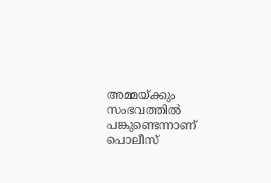അമ്മയ്ക്കും സംഭവത്തിൽ പങ്കുണ്ടെന്നാണ് പൊലീസ്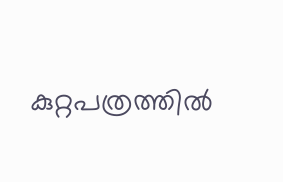കുറ്റപത്രത്തിൽ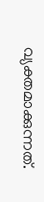വ്യക്തമാക്കുന്നത്.